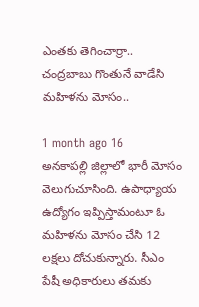ఎంతకు తెగించార్రా.. చంద్రబాబు గొంతునే వాడేసి మహిళను మోసం..

1 month ago 16
అనకాపల్లి జిల్లాలో భారీ మోసం వెలుగుచూసింది. ఉపాధ్యాయ ఉద్యోగం ఇప్పిస్తామంటూ ఓ మహిళను మోసం చేసి 12 లక్షలు దోచుకున్నారు. సీఎం పేషీ అధికారులు తమకు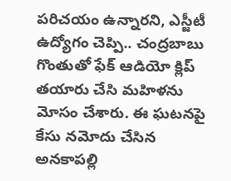పరిచయం ఉన్నారని, ఎస్జీటీ ఉద్యోగం చెప్పి.. చంద్రబాబు గొంతుతో ఫేక్ ఆడియో క్లిప్ తయారు చేసి మహిళను మోసం చేశారు. ఈ ఘటనపై కేసు నమోదు చేసిన అనకాపల్లి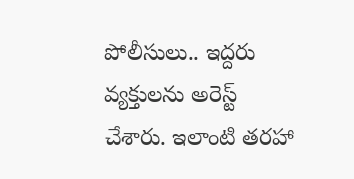పోలీసులు.. ఇద్దరు వ్యక్తులను అరెస్ట్ చేశారు. ఇలాంటి తరహా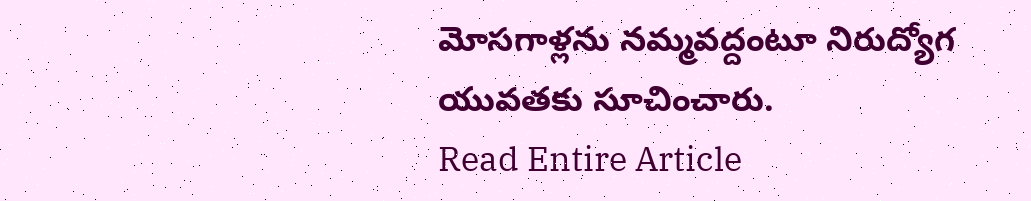మోసగాళ్లను నమ్మవద్దంటూ నిరుద్యోగ యువతకు సూచించారు.
Read Entire Article